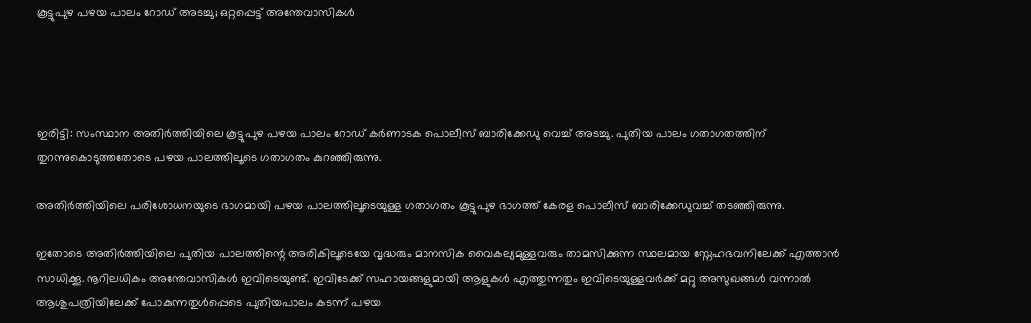കൂട്ടുപുഴ പഴയ പാലം റോഡ് അടച്ചു; ഒറ്റപ്പെട്ട് അന്തേവാസികള്‍




ഇരിട്ടി: സംസ്ഥാന അതിര്‍ത്തിയിലെ കൂട്ടുപുഴ പഴയ പാലം റോഡ് കര്‍ണാടക പൊലീസ് ബാരിക്കേഡു വെച്ച്‌ അടച്ചു. പുതിയ പാലം ഗതാഗതത്തിന് തുറന്നുകൊടുത്തതോടെ പഴയ പാലത്തിലൂടെ ഗതാഗതം കുറഞ്ഞിരുന്നു.

അതിര്‍ത്തിയിലെ പരിശോധനയുടെ ഭാഗമായി പഴയ പാലത്തിലൂടെയുള്ള ഗതാഗതം കൂട്ടുപുഴ ഭാഗത്ത് കേരള പൊലീസ് ബാരിക്കേഡുവച്ച്‌ തടഞ്ഞിരുന്നു.

ഇതോടെ അതിര്‍ത്തിയിലെ പുതിയ പാലത്തിന്റെ അരികിലൂടെയേ വൃദ്ധരും മാനസിക വൈകല്യമുള്ളവരും താമസിക്കുന്ന സ്ഥലമായ സ്നേഹഭവനിലേക്ക് എത്താന്‍ സാധിക്കൂ. നൂറിലധികം അന്തേവാസികള്‍ ഇവിടെയുണ്ട്. ഇവിടേക്ക് സഹായങ്ങളുമായി ആളുകള്‍ എത്തുന്നതും ഇവിടെയുള്ളവര്‍ക്ക് മറ്റു അസുഖങ്ങള്‍ വന്നാല്‍ ആശുപത്രിയിലേക്ക് പോകുന്നതുള്‍പ്പെടെ പുതിയപാലം കടന്ന് പഴയ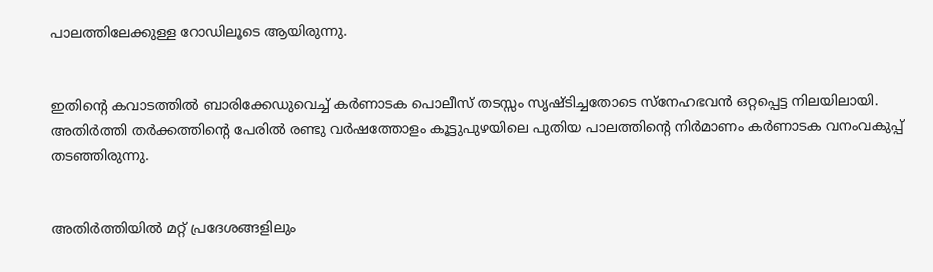പാലത്തിലേക്കുള്ള റോഡിലൂടെ ആയിരുന്നു.


ഇതിന്റെ കവാടത്തില്‍ ബാരിക്കേഡുവെച്ച്‌ കര്‍ണാടക പൊലീസ് തടസ്സം സൃഷ്ടിച്ചതോടെ സ്നേഹഭവന്‍ ഒറ്റപ്പെട്ട നിലയിലായി. അതിര്‍ത്തി തര്‍ക്കത്തിന്റെ പേരില്‍ രണ്ടു വര്‍ഷത്തോളം കൂട്ടുപുഴയിലെ പുതിയ പാലത്തിന്റെ നിര്‍മാണം കര്‍ണാടക വനംവകുപ്പ് തടഞ്ഞിരുന്നു.


അതിര്‍ത്തിയില്‍ മറ്റ് പ്രദേശങ്ങളിലും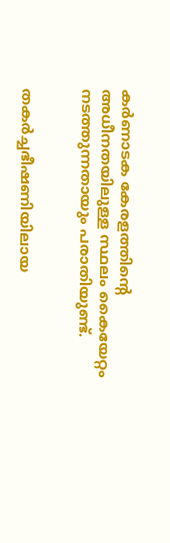കര്‍ണാടക കേരളത്തിന്റെ അധീനതയിലുള്ള സ്ഥലം കൈയേറ്റം നടത്തുന്നതായും പരാതിയുണ്ട്.


തകര്‍ച്ചഭീഷണിയിലായ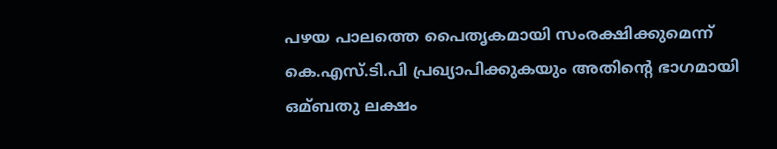പഴയ പാലത്തെ പൈതൃകമായി സംരക്ഷിക്കുമെന്ന് കെ.എസ്.ടി.പി പ്രഖ്യാപിക്കുകയും അതിന്റെ ഭാഗമായി ഒമ്ബതു ലക്ഷം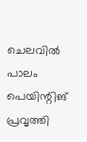ചെലവില്‍ പാലം പെയിന്റിങ് പ്രവൃത്തി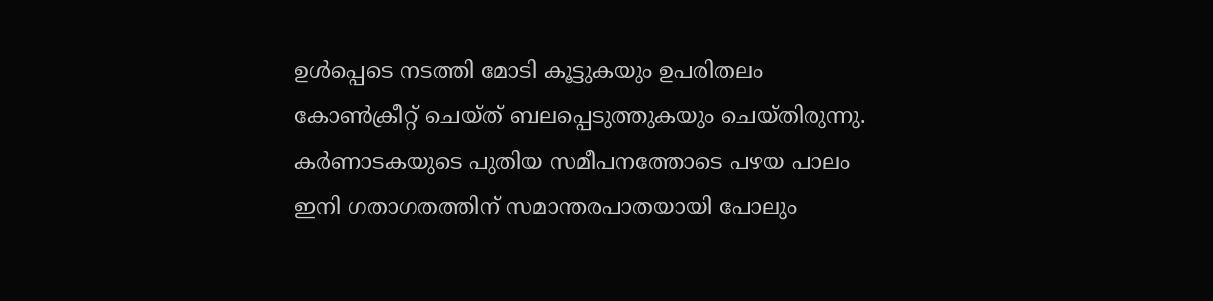ഉള്‍പ്പെടെ നടത്തി മോടി കൂട്ടുകയും ഉപരിതലം കോണ്‍ക്രീറ്റ് ചെയ്ത് ബലപ്പെടുത്തുകയും ചെയ്തിരുന്നു. കര്‍ണാടകയുടെ പുതിയ സമീപനത്തോടെ പഴയ പാലം ഇനി ഗതാഗതത്തിന് സമാന്തരപാതയായി പോലും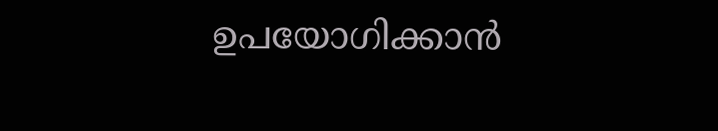ഉപയോഗിക്കാന്‍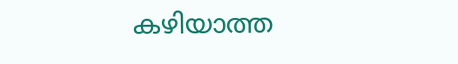കഴിയാത്ത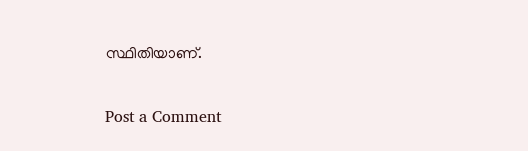സ്ഥിതിയാണ്.

Post a Comment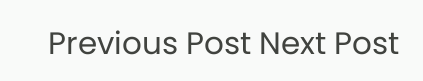Previous Post Next Post